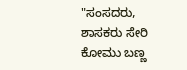"ಸಂಸದರು, ಶಾಸಕರು ಸೇರಿ ಕೋಮು ಬಣ್ಣ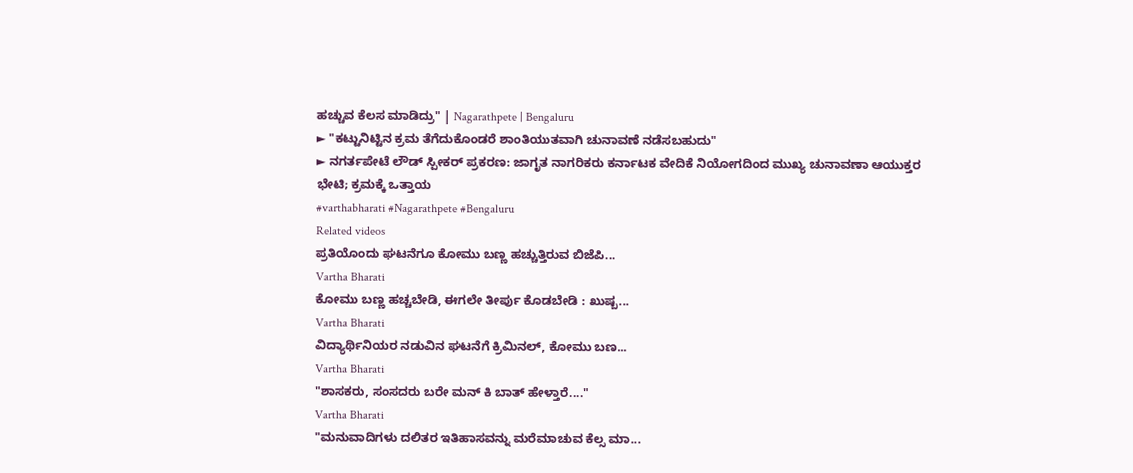ಹಚ್ಚುವ ಕೆಲಸ ಮಾಡಿದ್ರು" | Nagarathpete | Bengaluru
► "ಕಟ್ಟುನಿಟ್ಟಿನ ಕ್ರಮ ತೆಗೆದುಕೊಂಡರೆ ಶಾಂತಿಯುತವಾಗಿ ಚುನಾವಣೆ ನಡೆಸಬಹುದು"
► ನಗರ್ತಪೇಟೆ ಲೌಡ್ ಸ್ಪೀಕರ್ ಪ್ರಕರಣ: ಜಾಗೃತ ನಾಗರಿಕರು ಕರ್ನಾಟಕ ವೇದಿಕೆ ನಿಯೋಗದಿಂದ ಮುಖ್ಯ ಚುನಾವಣಾ ಆಯುಕ್ತರ ಭೇಟಿ; ಕ್ರಮಕ್ಕೆ ಒತ್ತಾಯ
#varthabharati #Nagarathpete #Bengaluru
Related videos
ಪ್ರತಿಯೊಂದು ಘಟನೆಗೂ ಕೋಮು ಬಣ್ಣ ಹಚ್ಚುತ್ತಿರುವ ಬಿಜೆಪಿ...
Vartha Bharati
ಕೋಮು ಬಣ್ಣ ಹಚ್ಚಬೇಡಿ, ಈಗಲೇ ತೀರ್ಪು ಕೊಡಬೇಡಿ : ಖುಷ್ಬ...
Vartha Bharati
ವಿದ್ಯಾರ್ಥಿನಿಯರ ನಡುವಿನ ಘಟನೆಗೆ ಕ್ರಿಮಿನಲ್, ಕೋಮು ಬಣ...
Vartha Bharati
"ಶಾಸಕರು, ಸಂಸದರು ಬರೇ ಮನ್ ಕಿ ಬಾತ್ ಹೇಳ್ತಾರೆ...."
Vartha Bharati
"ಮನುವಾದಿಗಳು ದಲಿತರ ಇತಿಹಾಸವನ್ನು ಮರೆಮಾಚುವ ಕೆಲ್ಸ ಮಾ...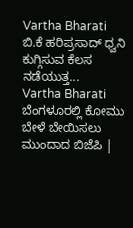Vartha Bharati
ಬಿ.ಕೆ ಹರಿಪ್ರಸಾದ್ ಧ್ವನಿ ಕುಗ್ಗಿಸುವ ಕೆಲಸ ನಡೆಯುತ್ತ...
Vartha Bharati
ಬೆಂಗಳೂರಲ್ಲಿ ಕೋಮು ಬೇಳೆ ಬೇಯಿಸಲು ಮುಂದಾದ ಬಿಜೆಪಿ |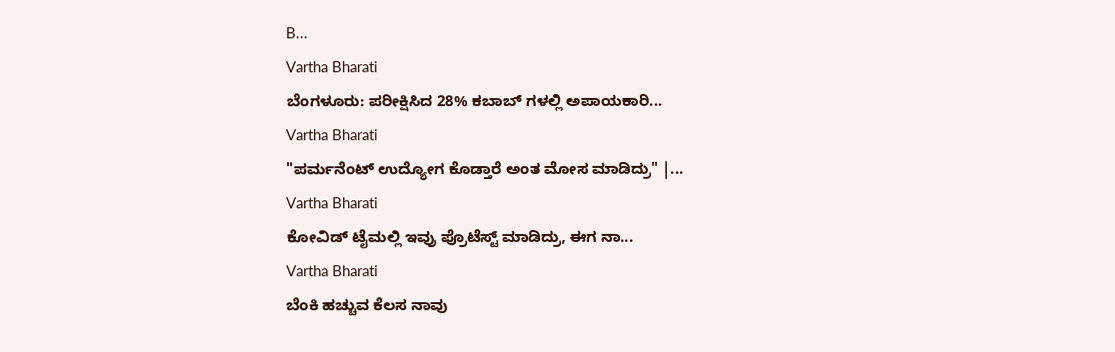B...
Vartha Bharati
ಬೆಂಗಳೂರು: ಪರೀಕ್ಷಿಸಿದ 28% ಕಬಾಬ್ ಗಳಲ್ಲಿ ಅಪಾಯಕಾರಿ...
Vartha Bharati
"ಪರ್ಮನೆಂಟ್ ಉದ್ಯೋಗ ಕೊಡ್ತಾರೆ ಅಂತ ಮೋಸ ಮಾಡಿದ್ರು" |...
Vartha Bharati
ಕೋವಿಡ್ ಟೈಮಲ್ಲಿ ಇವ್ರು ಪ್ರೊಟೆಸ್ಟ್ ಮಾಡಿದ್ರು, ಈಗ ನಾ...
Vartha Bharati
ಬೆಂಕಿ ಹಚ್ಚುವ ಕೆಲಸ ನಾವು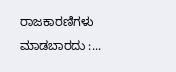ರಾಜಕಾರಣಿಗಳು ಮಾಡಬಾರದು :...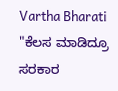Vartha Bharati
"ಕೆಲಸ ಮಾಡಿದ್ರೂ ಸರಕಾರ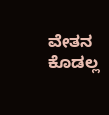ವೇತನ ಕೊಡಲ್ಲ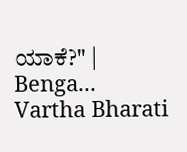ಯಾಕೆ?" | Benga...
Vartha Bharati